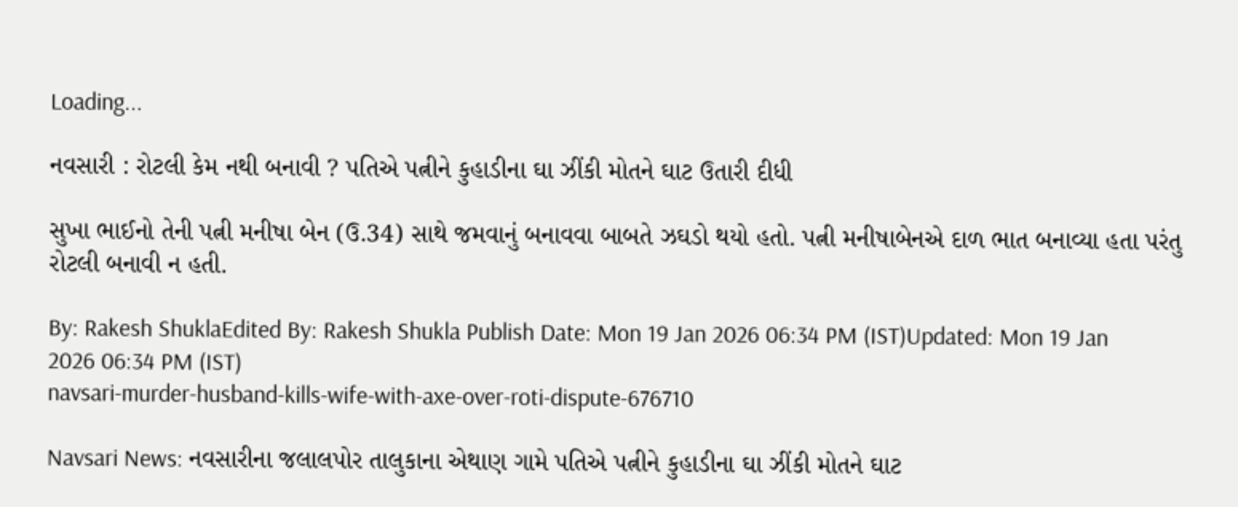Loading...

નવસારી : રોટલી કેમ નથી બનાવી ? પતિએ પત્નીને કુહાડીના ઘા ઝીંકી મોતને ઘાટ ઉતારી દીધી

સુખા ભાઈનો તેની પત્ની મનીષા બેન (ઉ.34) સાથે જમવાનું બનાવવા બાબતે ઝઘડો થયો હતો. પત્ની મનીષાબેનએ દાળ ભાત બનાવ્યા હતા પરંતુ રોટલી બનાવી ન હતી.

By: Rakesh ShuklaEdited By: Rakesh Shukla Publish Date: Mon 19 Jan 2026 06:34 PM (IST)Updated: Mon 19 Jan 2026 06:34 PM (IST)
navsari-murder-husband-kills-wife-with-axe-over-roti-dispute-676710

Navsari News: નવસારીના જલાલપોર તાલુકાના એથાણ ગામે પતિએ પત્નીને કુહાડીના ઘા ઝીંકી મોતને ઘાટ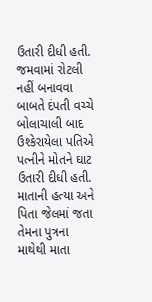ઉતારી દીધી હતી. જમવામાં રોટલી નહીં બનાવવા બાબતે દંપતી વચ્ચે બોલાચાલી બાદ ઉશ્કેરાયેલા પતિએ પત્નીને મોતને ઘાટ ઉતારી દીધી હતી. માતાની હત્યા અને પિતા જેલમાં જતા તેમના પુત્રના માથેથી માતા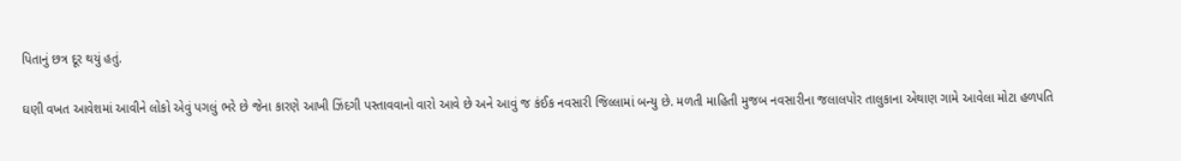પિતાનું છત્ર દૂર થયું હતું.

ઘણી વખત આવેશમાં આવીને લોકો એવું પગલું ભરે છે જેના કારણે આખી ઝિંદગી પસ્તાવવાનો વારો આવે છે અને આવું જ કંઈક નવસારી જિલ્લામાં બન્યુ છે. મળતી માહિતી મુજબ નવસારીના જલાલપોર તાલુકાના એથાણ ગામે આવેલા મોટા હળપતિ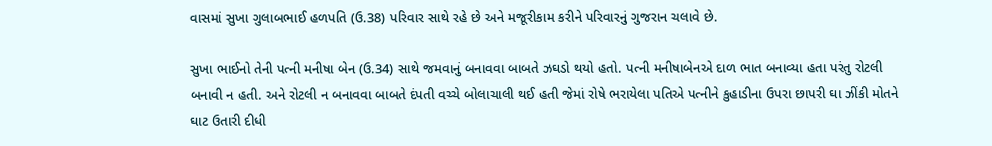વાસમાં સુખા ગુલાબભાઈ હળપતિ (ઉ.38) પરિવાર સાથે રહે છે અને મજૂરીકામ કરીને પરિવારનું ગુજરાન ચલાવે છે.

સુખા ભાઈનો તેની પત્ની મનીષા બેન (ઉ.34) સાથે જમવાનું બનાવવા બાબતે ઝઘડો થયો હતો. પત્ની મનીષાબેનએ દાળ ભાત બનાવ્યા હતા પરંતુ રોટલી બનાવી ન હતી. અને રોટલી ન બનાવવા બાબતે દંપતી વચ્ચે બોલાચાલી થઈ હતી જેમાં રોષે ભરાયેલા પતિએ પત્નીને કુહાડીના ઉપરા છાપરી ઘા ઝીંકી મોતને ઘાટ ઉતારી દીધી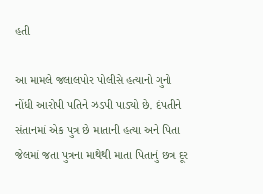હતી

આ મામલે જલાલપોર પોલીસે હત્યાનો ગુનો નોંધી આરોપી પતિને ઝડપી પાડ્યો છે. દંપતીને સંતાનમાં એક પુત્ર છે માતાની હત્યા અને પિતા જેલમાં જતા પુત્રના માથેથી માતા પિતાનું છત્ર દૂર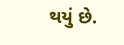થયું છે.